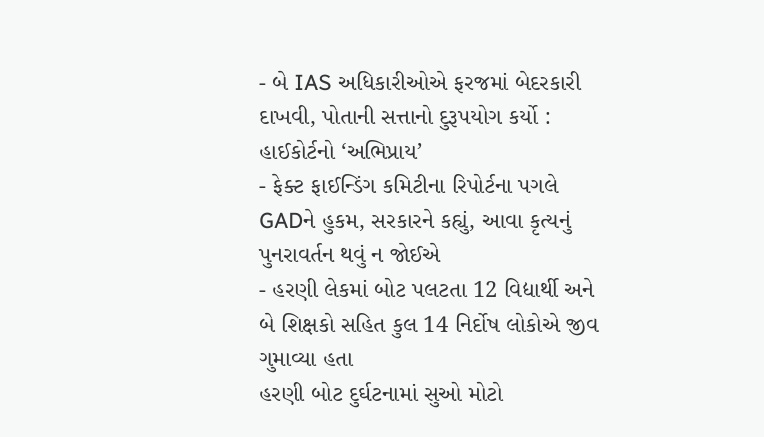- બે IAS અધિકારીઓએ ફરજમાં બેદરકારી દાખવી, પોતાની સત્તાનો દુરૂપયોગ કર્યો : હાઈકોર્ટનો ‘અભિપ્રાય’
- ફેક્ટ ફાઈન્ડિંગ કમિટીના રિપોર્ટના પગલે GADને હુકમ, સરકારને કહ્યું, આવા કૃત્યનું પુનરાવર્તન થવું ન જોઈએ
- હરણી લેકમાં બોટ પલટતા 12 વિદ્યાર્થી અને બે શિક્ષકો સહિત કુલ 14 નિર્દોષ લોકોએ જીવ ગુમાવ્યા હતા
હરણી બોટ દુર્ઘટનામાં સુઓ મોટો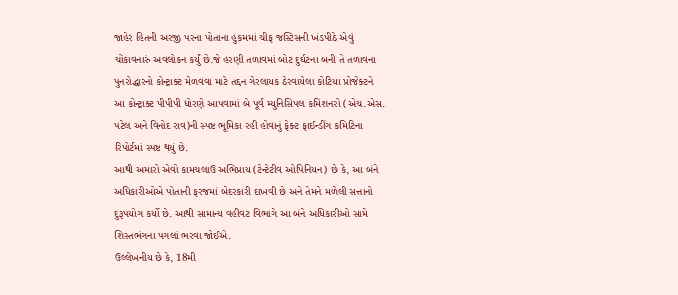જાહેર હિતની અરજી પરના પોતાના હુકમમાં ચીફ જસ્ટિસની ખંડપીઠે એવું ચોંકાવનારું અવલોકન કર્યું છે.જે હરણી તળાવમાં બોટ દુર્ઘટના બની તે તળાવના પુનરોદ્ધારનો કોન્ટ્રાક્ટ મેળવવા માટે તદ્દન ગેરલાયક ઠેરવાયેલા કોટિયા પ્રોજેક્ટને આ કોન્ટ્રાક્ટ પીપીપી ધોરણે આપવામાં બે પૂર્વ મ્યુનિસિપલ કમિશનરો (એચ.એસ. પટેલ અને વિનોદ રાવ)ની સ્પષ્ટ ભૂમિકા રહી હોવાનું ફેક્ટ ફાઈન્ડીંગ કમિટિના રિપોર્ટમાં સ્પષ્ટ થયું છે.
આથી અમારો એવો કામચલાઉ અભિપ્રાય (ટેન્ટેટીવ ઓપિનિયન) છે કે, આ બંને અધિકારીઓએ પોતાની ફરજમાં બેદરકારી દાખવી છે અને તેમને મળેલી સત્તાનો દુરૂપયોગ કર્યો છે. આથી સામાન્ય વહીવટ વિભાગે આ બંને અધિકારીઓ સામે શિસ્તભંગના પગલાં ભરવા જોઈએ.
ઉલ્લેખનીય છે કે, 18મી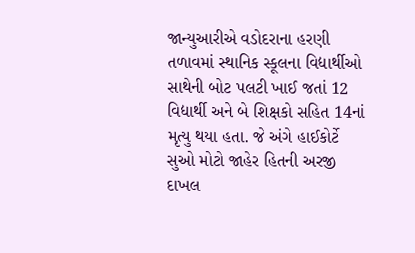જાન્યુઆરીએ વડોદરાના હરણી તળાવમાં સ્થાનિક સ્કૂલના વિદ્યાર્થીઓ સાથેની બોટ પલટી ખાઈ જતાં 12 વિદ્યાર્થી અને બે શિક્ષકો સહિત 14નાં મૃત્યુ થયા હતા. જે અંગે હાઈકોર્ટે સુઓ મોટો જાહેર હિતની અરજી દાખલ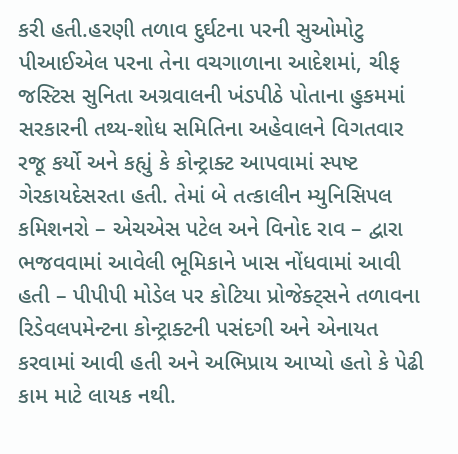કરી હતી.હરણી તળાવ દુર્ઘટના પરની સુઓમોટુ પીઆઈએલ પરના તેના વચગાળાના આદેશમાં, ચીફ જસ્ટિસ સુનિતા અગ્રવાલની ખંડપીઠે પોતાના હુકમમાં સરકારની તથ્ય-શોધ સમિતિના અહેવાલને વિગતવાર રજૂ કર્યો અને કહ્યું કે કોન્ટ્રાક્ટ આપવામાં સ્પષ્ટ ગેરકાયદેસરતા હતી. તેમાં બે તત્કાલીન મ્યુનિસિપલ કમિશનરો – એચએસ પટેલ અને વિનોદ રાવ – દ્વારા ભજવવામાં આવેલી ભૂમિકાને ખાસ નોંધવામાં આવી હતી – પીપીપી મોડેલ પર કોટિયા પ્રોજેક્ટ્સને તળાવના રિડેવલપમેન્ટના કોન્ટ્રાક્ટની પસંદગી અને એનાયત કરવામાં આવી હતી અને અભિપ્રાય આપ્યો હતો કે પેઢી કામ માટે લાયક નથી.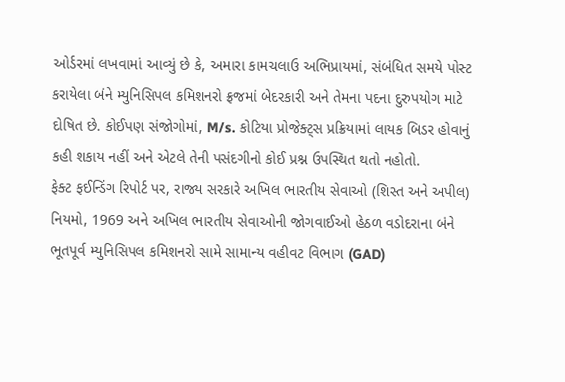ઓર્ડરમાં લખવામાં આવ્યું છે કે, અમારા કામચલાઉ અભિપ્રાયમાં, સંબંધિત સમયે પોસ્ટ કરાયેલા બંને મ્યુનિસિપલ કમિશનરો ફ્રજમાં બેદરકારી અને તેમના પદના દુરુપયોગ માટે દોષિત છે. કોઈપણ સંજોગોમાં, M/s. કોટિયા પ્રોજેક્ટ્સ પ્રક્રિયામાં લાયક બિડર હોવાનું કહી શકાય નહીં અને એટલે તેની પસંદગીનો કોઈ પ્રશ્ન ઉપસ્થિત થતો નહોતો.
ફેક્ટ ફઈન્ડિંગ રિપોર્ટ પર, રાજ્ય સરકારે અખિલ ભારતીય સેવાઓ (શિસ્ત અને અપીલ) નિયમો, 1969 અને અખિલ ભારતીય સેવાઓની જોગવાઈઓ હેઠળ વડોદરાના બંને ભૂતપૂર્વ મ્યુનિસિપલ કમિશનરો સામે સામાન્ય વહીવટ વિભાગ (GAD)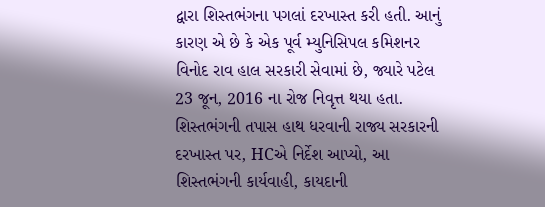દ્વારા શિસ્તભંગના પગલાં દરખાસ્ત કરી હતી. આનું કારણ એ છે કે એક પૂર્વ મ્યુનિસિપલ કમિશનર વિનોદ રાવ હાલ સરકારી સેવામાં છે, જ્યારે પટેલ 23 જૂન, 2016 ના રોજ નિવૃત્ત થયા હતા.
શિસ્તભંગની તપાસ હાથ ધરવાની રાજ્ય સરકારની દરખાસ્ત પર, HCએ નિર્દેશ આપ્યો, આ શિસ્તભંગની કાર્યવાહી, કાયદાની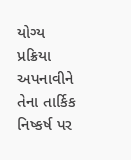યોગ્ય પ્રક્રિયા અપનાવીને તેના તાર્કિક નિષ્કર્ષ પર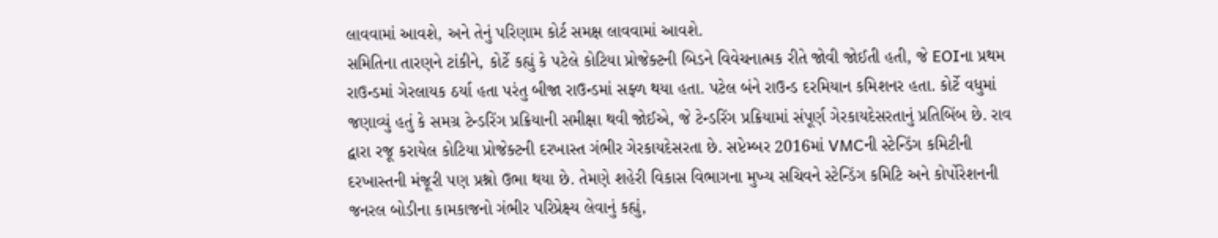લાવવામાં આવશે, અને તેનું પરિણામ કોર્ટ સમક્ષ લાવવામાં આવશે.
સમિતિના તારણને ટાંકીને, કોર્ટે કહ્યું કે પટેલે કોટિયા પ્રોજેક્ટની બિડને વિવેચનાત્મક રીતે જોવી જોઈતી હતી, જે EOIના પ્રથમ રાઉન્ડમાં ગેરલાયક ઠર્યા હતા પરંતુ બીજા રાઉન્ડમાં સફ્ળ થયા હતા. પટેલ બંને રાઉન્ડ દરમિયાન કમિશનર હતા. કોર્ટે વધુમાં જણાવ્યું હતું કે સમગ્ર ટેન્ડરિંગ પ્રક્રિયાની સમીક્ષા થવી જોઈએ, જે ટેન્ડરિંગ પ્રક્રિયામાં સંપૂર્ણ ગેરકાયદેસરતાનું પ્રતિબિંબ છે. રાવ દ્વારા રજૂ કરાયેલ કોટિયા પ્રોજેક્ટની દરખાસ્ત ગંભીર ગેરકાયદેસરતા છે. સપ્ટેમ્બર 2016માં VMCની સ્ટેન્ડિંગ કમિટીની દરખાસ્તની મંજૂરી પણ પ્રશ્નો ઉભા થયા છે. તેમણે શહેરી વિકાસ વિભાગના મુખ્ય સચિવને સ્ટેન્ડિંગ કમિટિ અને કોર્પોરેશનની જનરલ બોડીના કામકાજનો ગંભીર પરિપ્રેક્ષ્ય લેવાનું કહ્યું,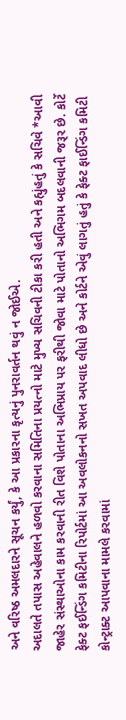અને વરિષ્ઠ અમલદારને સૂચન કર્યું, કે આ પ્રકારના કૃત્યનું પુનરાવર્તન થવું ન જોઈએ.
અદાલતે તપાસ અહેવાલને હળવો કરવાના સમિતિના પ્રયત્નો માટે મુખ્ય સચિવની ટીકા કરી હતી અને કહ્યુંહતું કે સચિવે *આવી જાહેર સંસ્થાઓના કામ કરવાની રીત વિશે પોતાના અભિપ્રાય પર ફરીથી જોવા માટે પોતાનો અભિગમ બદલવાની જરૂર છે. કોર્ટે ફેક્ટ ફઈન્ડિંગ કમિટીના રિપોર્ટમાં આ અવલોકનનો સખત અપવાદ લીધો છે અને કોર્ટને એવું લાગતું હતું કે ફેક્ટ ફાઈન્ડિંગ કમિટી કોન્ટ્રાક્ટ આપવાના મામલે કરવામાં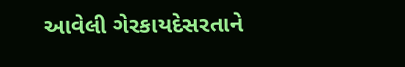આવેલી ગેરકાયદેસરતાને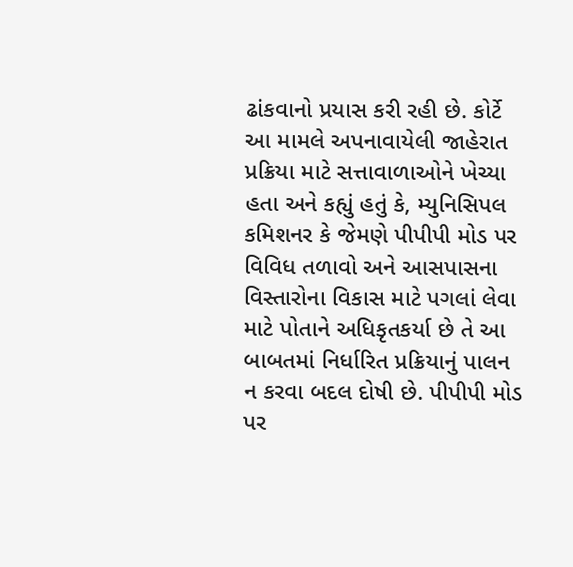ઢાંકવાનો પ્રયાસ કરી રહી છે. કોર્ટે આ મામલે અપનાવાયેલી જાહેરાત પ્રક્રિયા માટે સત્તાવાળાઓને ખેચ્યા હતા અને કહ્યું હતું કે, મ્યુનિસિપલ કમિશનર કે જેમણે પીપીપી મોડ પર વિવિધ તળાવો અને આસપાસના વિસ્તારોના વિકાસ માટે પગલાં લેવા માટે પોતાને અધિકૃતકર્યા છે તે આ બાબતમાં નિર્ધારિત પ્રક્રિયાનું પાલન ન કરવા બદલ દોષી છે. પીપીપી મોડ પર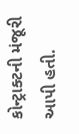કોન્ટ્રાક્ટની મંજૂરી આપી હતી.